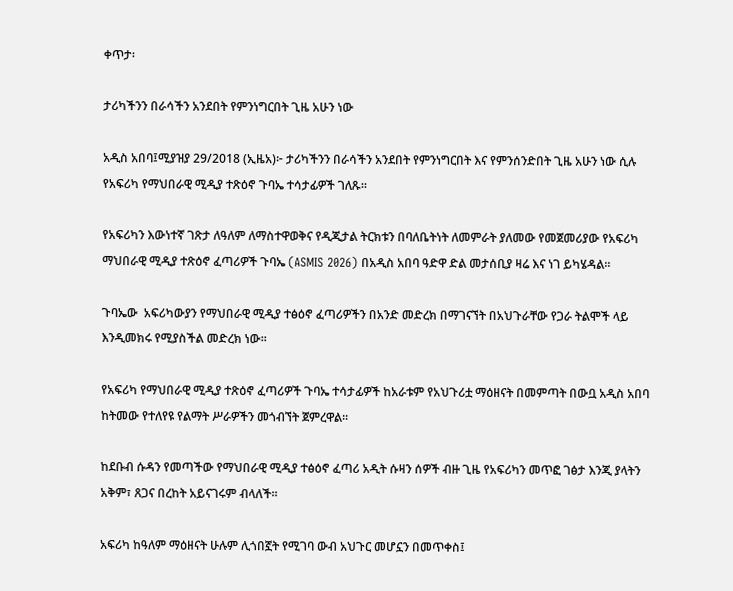ቀጥታ፡

ታሪካችንን በራሳችን አንደበት የምንነግርበት ጊዜ አሁን ነው

አዲስ አበባ፤ሚያዝያ 29/2018 (ኢዜአ)፦ ታሪካችንን በራሳችን አንደበት የምንነግርበት እና የምንሰንድበት ጊዜ አሁን ነው ሲሉ የአፍሪካ የማህበራዊ ሚዲያ ተጽዕኖ ጉባኤ ተሳታፊዎች ገለጹ፡፡

የአፍሪካን እውነተኛ ገጽታ ለዓለም ለማስተዋወቅና የዲጂታል ትርክቱን በባለቤትነት ለመምራት ያለመው የመጀመሪያው የአፍሪካ ማህበራዊ ሚዲያ ተጽዕኖ ፈጣሪዎች ጉባኤ (ASMIS 2026) በአዲስ አበባ ዓድዋ ድል መታሰቢያ ዛሬ እና ነገ ይካሄዳል።

ጉባኤው  አፍሪካውያን የማህበራዊ ሚዲያ ተፅዕኖ ፈጣሪዎችን በአንድ መድረክ በማገናኘት በአህጉራቸው የጋራ ትልሞች ላይ እንዲመክሩ የሚያስችል መድረክ ነው፡፡

የአፍሪካ የማህበራዊ ሚዲያ ተጽዕኖ ፈጣሪዎች ጉባኤ ተሳታፊዎች ከአራቱም የአህጉሪቷ ማዕዘናት በመምጣት በውቧ አዲስ አበባ ከትመው የተለየዩ የልማት ሥራዎችን መጎብኘት ጀምረዋል፡፡

ከደቡብ ሱዳን የመጣችው የማህበራዊ ሚዲያ ተፅዕኖ ፈጣሪ አዲት ሱዛን ሰዎች ብዙ ጊዜ የአፍሪካን መጥፎ ገፅታ እንጂ ያላትን አቅም፣ ጸጋና በረከት አይናገሩም ብላለች፡፡

አፍሪካ ከዓለም ማዕዘናት ሁሉም ሊጎበኟት የሚገባ ውብ አህጉር መሆኗን በመጥቀስ፤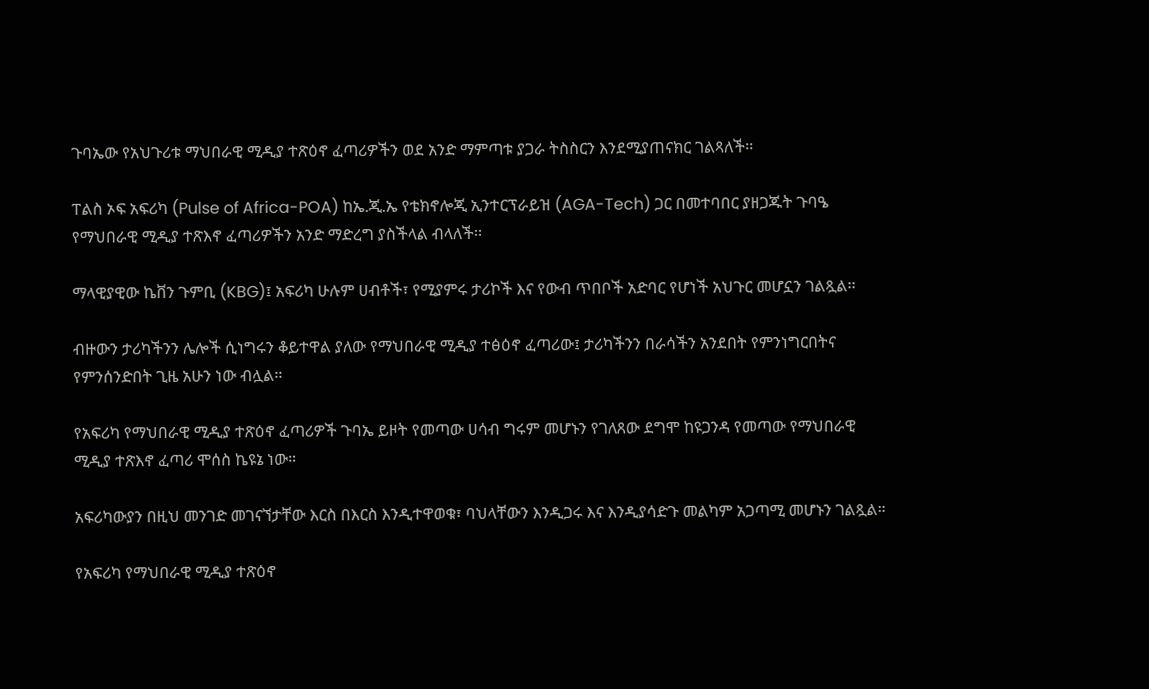ጉባኤው የአህጉሪቱ ማህበራዊ ሚዲያ ተጽዕኖ ፈጣሪዎችን ወደ አንድ ማምጣቱ ያጋራ ትስስርን እንደሚያጠናክር ገልጻለች፡፡

ፐልስ ኦፍ አፍሪካ (Pulse of Africa-POA) ከኤ.ጂ.ኤ የቴክኖሎጂ ኢንተርፕራይዝ (AGA-Tech) ጋር በመተባበር ያዘጋጁት ጉባዔ የማህበራዊ ሚዲያ ተጽእኖ ፈጣሪዎችን አንድ ማድረግ ያስችላል ብላለች፡፡

ማላዊያዊው ኬቨን ጉምቢ (KBG)፤ አፍሪካ ሁሉም ሀብቶች፣ የሚያምሩ ታሪኮች እና የውብ ጥበቦች አድባር የሆነች አህጉር መሆኗን ገልጿል፡፡

ብዙውን ታሪካችንን ሌሎች ሲነግሩን ቆይተዋል ያለው የማህበራዊ ሚዲያ ተፅዕኖ ፈጣሪው፤ ታሪካችንን በራሳችን አንደበት የምንነግርበትና የምንሰንድበት ጊዜ አሁን ነው ብሏል፡፡

የአፍሪካ የማህበራዊ ሚዲያ ተጽዕኖ ፈጣሪዎች ጉባኤ ይዞት የመጣው ሀሳብ ግሩም መሆኑን የገለጸው ደግሞ ከዩጋንዳ የመጣው የማህበራዊ ሚዲያ ተጽእኖ ፈጣሪ ሞሰስ ኬዩኔ ነው።

አፍሪካውያን በዚህ መንገድ መገናኘታቸው እርስ በእርስ እንዲተዋወቁ፣ ባህላቸውን እንዲጋሩ እና እንዲያሳድጉ መልካም አጋጣሚ መሆኑን ገልጿል።

የአፍሪካ የማህበራዊ ሚዲያ ተጽዕኖ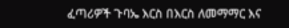ፈጣሪዎች ጉባኤ እርስ በእርስ ለመማማር እና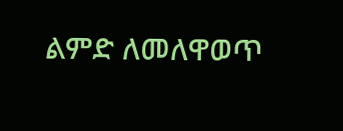ልምድ ለመለዋወጥ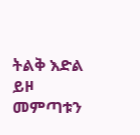ትልቅ እድል ይዞ መምጣቱን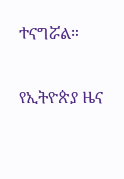ተናግሯል።

የኢትዮጵያ ዜና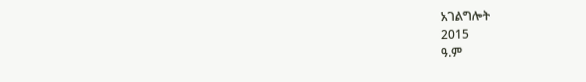አገልግሎት
2015
ዓ.ም